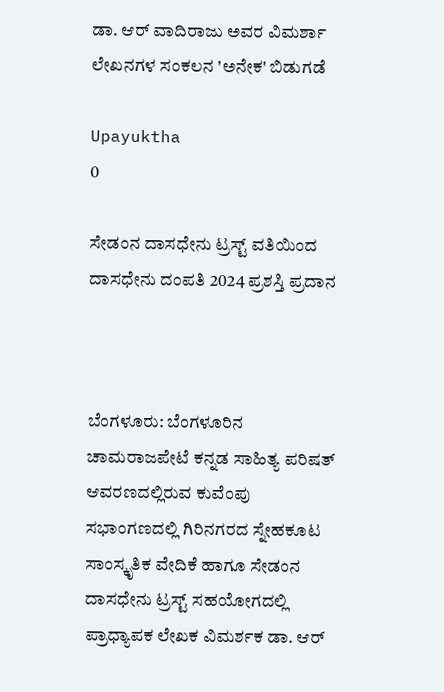ಡಾ. ಆರ್ ವಾದಿರಾಜು ಅವರ ವಿಮರ್ಶಾ ಲೇಖನಗಳ ಸಂಕಲನ 'ಅನೇಕ' ಬಿಡುಗಡೆ

Upayuktha
0

ಸೇಡಂನ ದಾಸಧೇನು ಟ್ರಸ್ಟ್ ವತಿಯಿಂದ ದಾಸಧೇನು ದಂಪತಿ 2024 ಪ್ರಶಸ್ತಿ ಪ್ರದಾನ



ಬೆಂಗಳೂರು: ಬೆಂಗಳೂರಿನ ಚಾಮರಾಜಪೇಟೆ ಕನ್ನಡ ಸಾಹಿತ್ಯ ಪರಿಷತ್ ಆವರಣದಲ್ಲಿರುವ ಕುವೆಂಪು ಸಭಾಂಗಣದಲ್ಲಿ ಗಿರಿನಗರದ ಸ್ನೇಹಕೂಟ ಸಾಂಸ್ಕೃತಿಕ ವೇದಿಕೆ ಹಾಗೂ ಸೇಡಂನ ದಾಸಧೇನು ಟ್ರಸ್ಟ್ ಸಹಯೋಗದಲ್ಲಿ ಪ್ರಾಧ್ಯಾಪಕ ಲೇಖಕ ವಿಮರ್ಶಕ ಡಾ. ಆರ್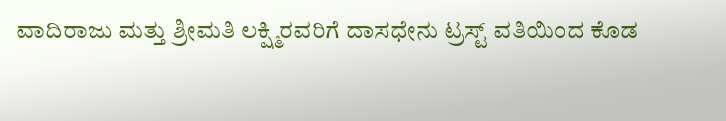ವಾದಿರಾಜು ಮತ್ತು ಶ್ರೀಮತಿ ಲಕ್ಷ್ಮಿರವರಿಗೆ ದಾಸಧೇನು ಟ್ರಸ್ಟ್ ವತಿಯಿಂದ ಕೊಡ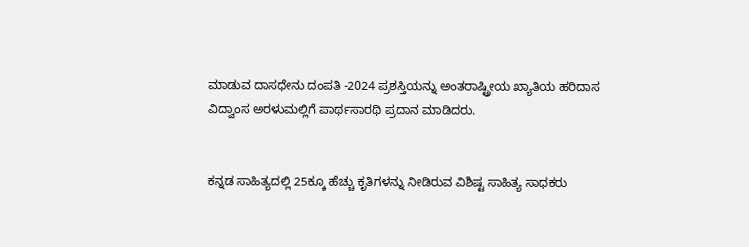ಮಾಡುವ ದಾಸಧೇನು ದಂಪತಿ -2024 ಪ್ರಶಸ್ತಿಯನ್ನು ಅಂತರಾಷ್ಟ್ರೀಯ ಖ್ಯಾತಿಯ ಹರಿದಾಸ ವಿದ್ವಾಂಸ ಅರಳುಮಲ್ಲಿಗೆ ಪಾರ್ಥಸಾರಥಿ ಪ್ರದಾನ ಮಾಡಿದರು.


ಕನ್ನಡ ಸಾಹಿತ್ಯದಲ್ಲಿ 25ಕ್ಕೂ ಹೆಚ್ಚು ಕೃತಿಗಳನ್ನು ನೀಡಿರುವ ವಿಶಿಷ್ಟ ಸಾಹಿತ್ಯ ಸಾಧಕರು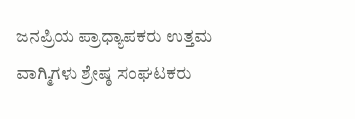ಜನಪ್ರಿಯ ಪ್ರಾಧ್ಯಾಪಕರು ಉತ್ತಮ ವಾಗ್ಮಿಗಳು ಶ್ರೇಷ್ಠ ಸಂಘಟಕರು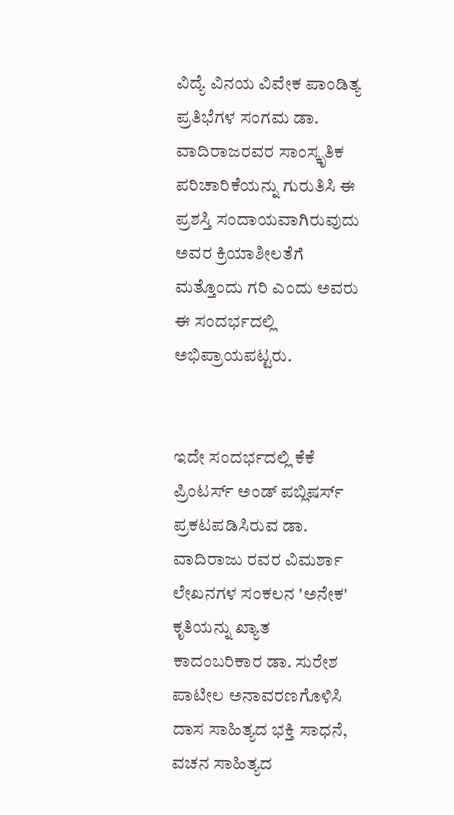ವಿದ್ಯೆ ವಿನಯ ವಿವೇಕ ಪಾಂಡಿತ್ಯ ಪ್ರತಿಭೆಗಳ ಸಂಗಮ ಡಾ. ವಾದಿರಾಜರವರ ಸಾಂಸ್ಕೃತಿಕ ಪರಿಚಾರಿಕೆಯನ್ನು ಗುರುತಿಸಿ ಈ ಪ್ರಶಸ್ತಿ ಸಂದಾಯವಾಗಿರುವುದು ಅವರ ಕ್ರಿಯಾಶೀಲತೆಗೆ ಮತ್ತೊಂದು ಗರಿ ಎಂದು ಅವರು ಈ ಸಂದರ್ಭದಲ್ಲಿ ಅಭಿಪ್ರಾಯಪಟ್ಟರು.


ಇದೇ ಸಂದರ್ಭದಲ್ಲಿ ಕೆಕೆ ಪ್ರಿಂಟರ್ಸ್ ಅಂಡ್ ಪಬ್ಲಿಷರ್ಸ್ ಪ್ರಕಟಪಡಿಸಿರುವ ಡಾ. ವಾದಿರಾಜು ರವರ ವಿಮರ್ಶಾ ಲೇಖನಗಳ ಸಂಕಲನ 'ಅನೇಕ' ಕೃತಿಯನ್ನು ಖ್ಯಾತ ಕಾದಂಬರಿಕಾರ ಡಾ. ಸುರೇಶ ಪಾಟೀಲ ಅನಾವರಣಗೊಳಿಸಿ ದಾಸ ಸಾಹಿತ್ಯದ ಭಕ್ತಿ ಸಾಧನೆ, ವಚನ ಸಾಹಿತ್ಯದ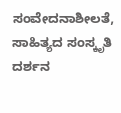ಸಂವೇದನಾಶೀಲತೆ, ಸಾಹಿತ್ಯದ ಸಂಸ್ಕೃತಿ ದರ್ಶನ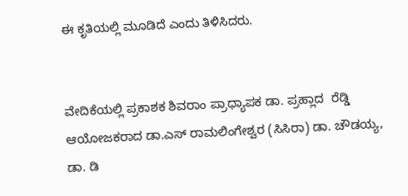ಈ ಕೃತಿಯಲ್ಲಿ ಮೂಡಿದೆ ಎಂದು ತಿಳಿಸಿದರು.


ವೇದಿಕೆಯಲ್ಲಿ ಪ್ರಕಾಶಕ ಶಿವರಾಂ ಪ್ರಾಧ್ಯಾಪಕ ಡಾ. ಪ್ರಹ್ಲಾದ  ರೆಡ್ಡಿ ಆಯೋಜಕರಾದ ಡಾ.ಎಸ್ ರಾಮಲಿಂಗೇಶ್ವರ (ಸಿಸಿರಾ) ಡಾ. ಚೌಡಯ್ಯ, ಡಾ. ಡಿ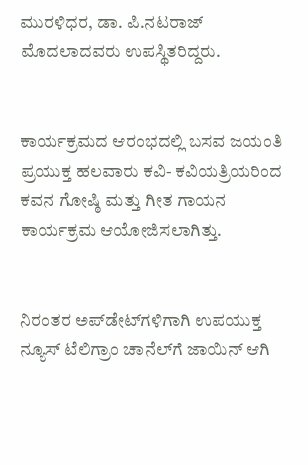ಮುರಳಿಧರ, ಡಾ. ಪಿ.ನಟರಾಜ್ ಮೊದಲಾದವರು ಉಪಸ್ಥಿತರಿದ್ದರು.


ಕಾರ್ಯಕ್ರಮದ ಆರಂಭದಲ್ಲಿ ಬಸವ ಜಯಂತಿ ಪ್ರಯುಕ್ತ ಹಲವಾರು ಕವಿ- ಕವಿಯತ್ರಿಯರಿಂದ ಕವನ ಗೋಷ್ಠಿ ಮತ್ತು ಗೀತ ಗಾಯನ ಕಾರ್ಯಕ್ರಮ ಆಯೋಜಿಸಲಾಗಿತ್ತು.


ನಿರಂತರ ಅಪ್‌ಡೇಟ್‌ಗಳಿಗಾಗಿ ಉಪಯುಕ್ತ ನ್ಯೂಸ್‌ ಟೆಲಿಗ್ರಾಂ ಚಾನೆಲ್‌ಗೆ ಜಾಯಿನ್‌ ಆಗಿ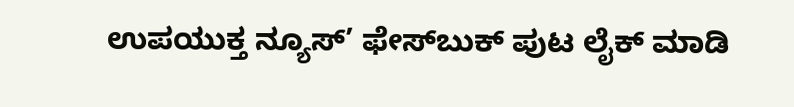ಉಪಯುಕ್ತ ನ್ಯೂಸ್‌’ ಫೇಸ್‌ಬುಕ್ ಪುಟ ಲೈಕ್ ಮಾಡಿ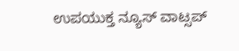ಉಪಯುಕ್ತ ನ್ಯೂಸ್‌ ವಾಟ್ಸಪ್‌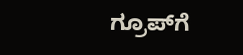ಗ್ರೂಪ್‌ಗೆ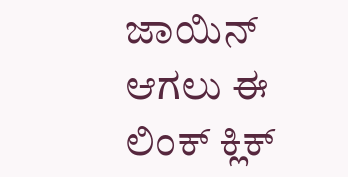ಜಾಯಿನ್ ಆಗಲು ಈ ಲಿಂಕ್ ಕ್ಲಿಕ್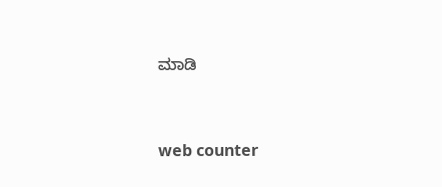ಮಾಡಿ


web counter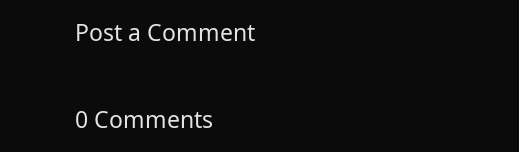Post a Comment

0 Comments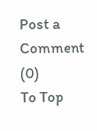Post a Comment (0)
To Top